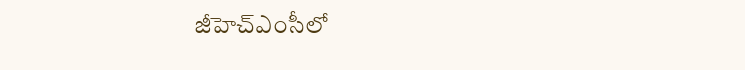జీహెచ్ఎంసీలో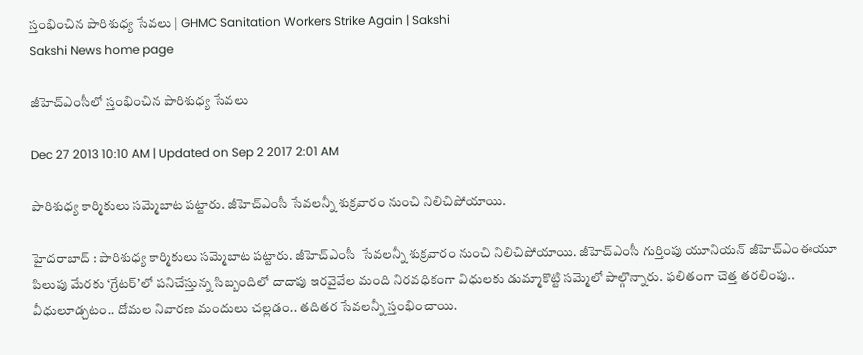స్తంభించిన పారిశుధ్య సేవలు | GHMC Sanitation Workers Strike Again | Sakshi
Sakshi News home page

జీహెచ్ఎంసీలో స్తంభించిన పారిశుధ్య సేవలు

Dec 27 2013 10:10 AM | Updated on Sep 2 2017 2:01 AM

పారిశుధ్య కార్మికులు సమ్మెబాట పట్టారు. జీహెచ్‌ఎంసీ సేవలన్నీ శుక్రవారం నుంచి నిలిచిపోయాయి.

హైదరాబాద్ : పారిశుధ్య కార్మికులు సమ్మెబాట పట్టారు. జీహెచ్‌ఎంసీ  సేవలన్నీ శుక్రవారం నుంచి నిలిచిపోయాయి. జీహెచ్‌ఎంసీ గుర్తింపు యూనియన్ జీహెచ్‌ఎంఈయూ పిలుపు మేరకు ‘గ్రేటర్’లో పనిచేస్తున్న సిబ్బందిలో దాదాపు ఇరవైవేల మంది నిరవధికంగా విధులకు డుమ్మాకొట్టి సమ్మెలో పాల్గొన్నారు. ఫలితంగా చెత్త తరలింపు.. వీధులూడ్చటం.. దోమల నివారణ మందులు చల్లడం.. తదితర సేవలన్నీ స్తంభించాయి.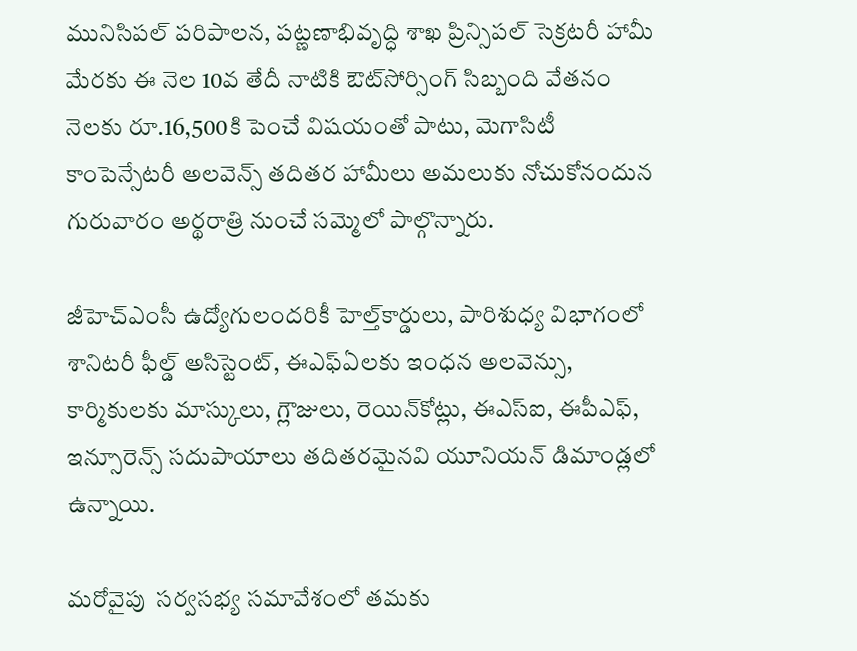మునిసిపల్ పరిపాలన, పట్ణణాభివృద్ధి శాఖ ప్రిన్సిపల్ సెక్రటరీ హామీ మేరకు ఈ నెల 10వ తేదీ నాటికి ఔట్‌సోర్సింగ్ సిబ్బంది వేతనం నెలకు రూ.16,500కి పెంచే విషయంతో పాటు, మెగాసిటీ కాంపెన్సేటరీ అలవెన్స్ తదితర హామీలు అమలుకు నోచుకోనందున గురువారం అర్థరాత్రి నుంచే సమ్మెలో పాల్గొన్నారు.

జీహెచ్‌ఎంసీ ఉద్యోగులందరికీ హెల్త్‌కార్డులు, పారిశుధ్య విభాగంలో శానిటరీ ఫీల్డ్ అసిస్టెంట్, ఈఎఫ్‌ఏలకు ఇంధన అలవెన్సు, కార్మికులకు మాస్కులు, గ్లౌజులు, రెయిన్‌కోట్లు, ఈఎస్‌ఐ, ఈపీఎఫ్, ఇన్సూరెన్స్ సదుపాయాలు తదితరమైనవి యూనియన్ డిమాండ్లలో ఉన్నాయి.

మరోవైపు  సర్వసభ్య సమావేశంలో తమకు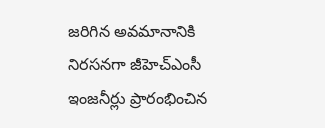జరిగిన అవమానానికి నిరసనగా జీహెచ్‌ఎంసీ ఇంజనీర్లు ప్రారంభించిన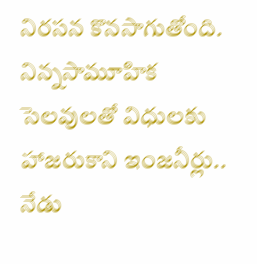నిరసన కొనసాగుతోంది. నిన్నసామూహిక సెలవులతో విధులకు హాజరుకాని ఇంజనీర్లు.. నేడు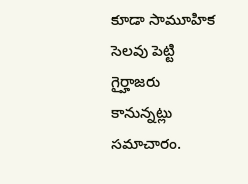కూడా సామూహిక సెలవు పెట్టి గైర్హాజరు కానున్నట్లు సమాచారం.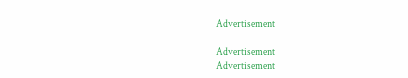Advertisement

Advertisement
Advertisement